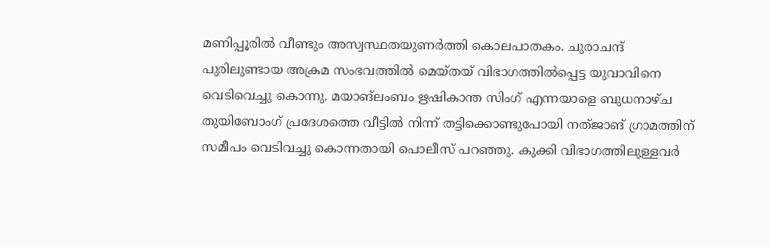മണിപ്പൂരിൽ വീണ്ടും അസ്വസ്ഥതയുണര്‍ത്തി കൊലപാതകം. ചുരാചന്ദ് പുരിലുണ്ടായ അക്രമ സംഭവത്തിൽ മെയ്തയ് വിഭാഗത്തിൽപ്പെട്ട യുവാവിനെ വെടിവെച്ചു കൊന്നു. മയാങ്ലംബം ഋഷികാന്ത സിംഗ് എന്നയാളെ ബുധനാഴ്ച തുയിബോംഗ് പ്രദേശത്തെ വീട്ടിൽ നിന്ന് തട്ടിക്കൊണ്ടുപോയി നത്ജാങ് ഗ്രാമത്തിന് സമീപം വെടിവച്ചു കൊന്നതായി പൊലീസ് പറഞ്ഞു. കുക്കി വിഭാഗത്തിലുള്ളവർ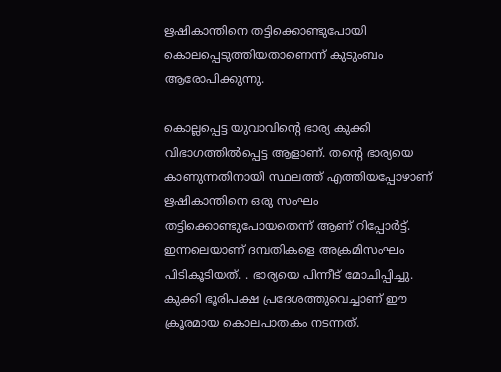ഋഷികാന്തിനെ തട്ടിക്കൊണ്ടുപോയി കൊലപ്പെടുത്തിയതാണെന്ന് കുടുംബം ആരോപിക്കുന്നു.

കൊല്ലപ്പെട്ട യുവാവിന്റെ ഭാര്യ കുക്കി വിഭാഗത്തിൽപ്പെട്ട ആളാണ്. തന്റെ ഭാര്യയെ കാണുന്നതിനായി സ്ഥലത്ത് എത്തിയപ്പോഴാണ് ഋഷികാന്തിനെ ഒരു സംഘം തട്ടിക്കൊണ്ടുപോയതെന്ന് ആണ് റിപ്പോർട്ട്. ഇന്നലെയാണ് ദമ്പതികളെ അക്രമിസംഘം പിടികൂടിയത്. . ഭാര്യയെ പിന്നീട് മോചിപ്പിച്ചു. കുക്കി ഭൂരിപക്ഷ പ്രദേശത്തുവെച്ചാണ് ഈ ക്രൂരമായ കൊലപാതകം നടന്നത്.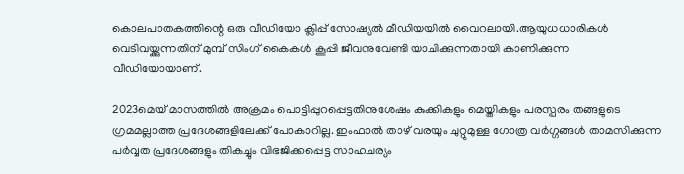കൊലപാതകത്തിന്റെ ഒരു വീഡിയോ ക്ലിപ്പ് സോഷ്യൽ മീഡിയയിൽ വൈറലായി.ആയുധധാരികൾ വെടിവയ്ക്കുന്നതിന് മുമ്പ് സിംഗ് കൈകൾ കൂപ്പി ജീവനുവേണ്ടി യാചിക്കുന്നതായി കാണിക്കുന്ന വീഡിയോയാണ്.

2023മെയ് മാസത്തിൽ അക്രമം പൊട്ടിപ്പുറപ്പെട്ടതിനുശേഷം കുക്കികളും മെയ്തികളും പരസ്പരം തങ്ങളുടെ ഗ്രമമല്ലാത്ത പ്രദേശങ്ങളിലേക്ക് പോകാറില്ല. ഇംഫാൽ താഴ് വരയും ചുറ്റുമുള്ള ഗോത്ര വര്‍ഗ്ഗങ്ങൾ താമസിക്കുന്ന പര്‍വ്വത പ്രദേശങ്ങളും തികച്ചും വിഭജിക്കപ്പെട്ട സാഹചര്യം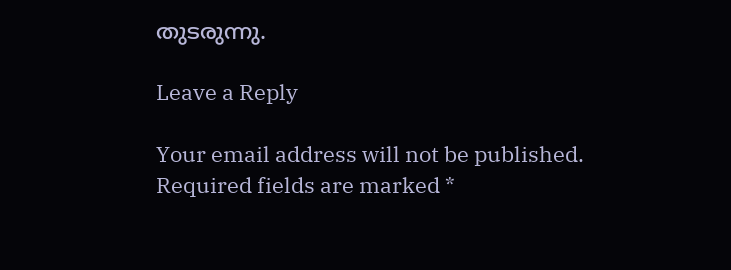തുടരുന്നു.

Leave a Reply

Your email address will not be published. Required fields are marked *